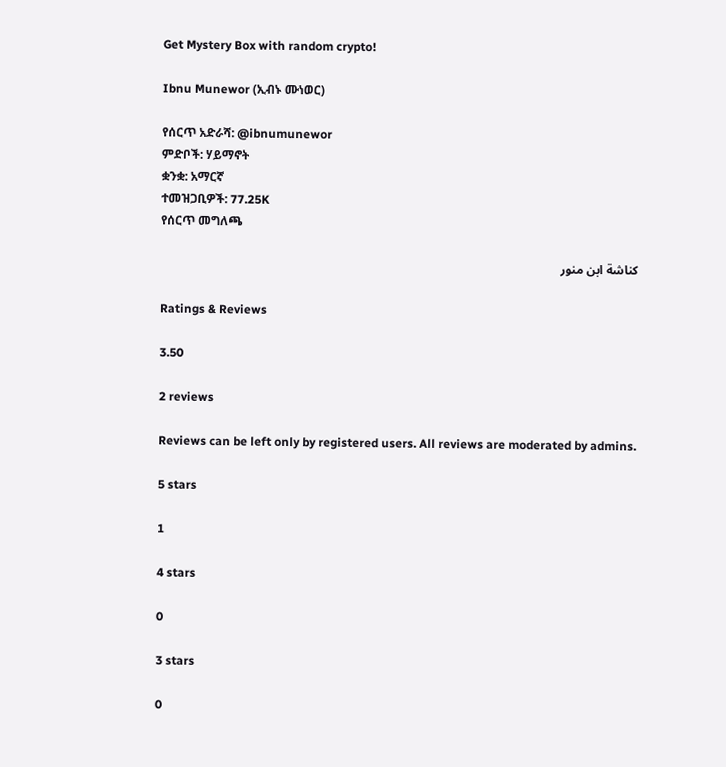Get Mystery Box with random crypto!

Ibnu Munewor (ኢብኑ ሙነወር)

የሰርጥ አድራሻ: @ibnumunewor
ምድቦች: ሃይማኖት
ቋንቋ: አማርኛ
ተመዝጋቢዎች: 77.25K
የሰርጥ መግለጫ

كناشة ابن منور

Ratings & Reviews

3.50

2 reviews

Reviews can be left only by registered users. All reviews are moderated by admins.

5 stars

1

4 stars

0

3 stars

0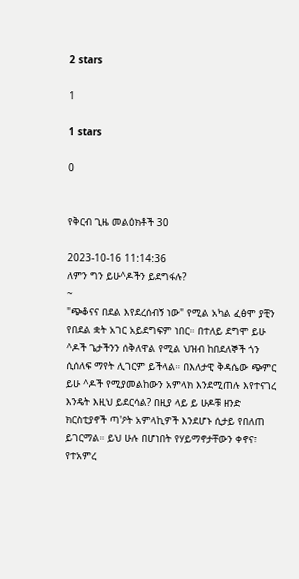2 stars

1

1 stars

0


የቅርብ ጊዜ መልዕክቶች 30

2023-10-16 11:14:36
ለምን ግን ይሁ^ዶችን ይደግፋሉ?
~
"ጭቆናና በደል እየደረሰብኝ ነው" የሚል አካል ፈፅሞ ያቺን የበደል ቋት አገር አይደግፍም ነበር። በተለይ ደግሞ ይሁ ^ዶች ጌታችንን ሰቅለዋል የሚል ህዝብ ከበደለኞች ጎን ሲሰለፍ ማየት ሊገርም ይችላል። በእለታዊ ቅዳሴው ጭምር ይሁ ^ዶች የሚያመልከውን አምላክ እንደሚጠሉ እየተናገረ እንዴት እዚህ ይደርሳል? በዚያ ላይ ይ ሁዶቹ ዘንድ ክርስቲያኖች ጣ'ዖት አምላኪዎች እንደሆኑ ሲታይ የበለጠ ይገርማል። ይህ ሁሉ በሆነበት የሃይማኖታቸውን ቀኖና፣ የተአምረ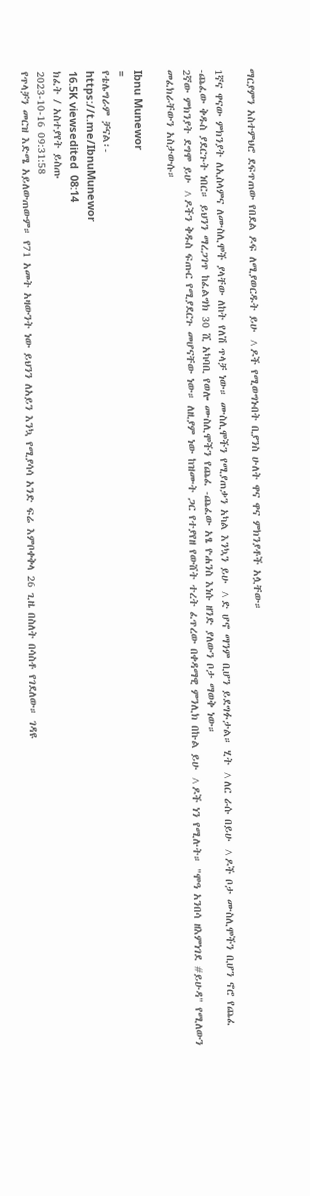ማርያምን አስተምህሮ ደፍጥጠው የበደል ዶፍ ለሚያወርዱት ይሁ ^ዶች የሚወግኑበት ቢያንስ ሁለት ዋና ዋና ምክንያቶች አሏቸው።

1ኛና ዋናው ምክንያት ለኢስላምና ለሙስሊሞች ያላቸው ለከት የለሽ ጥላቻ ነው። ሙስሊሞችን የሚያጠቃን አካል እንኳን ይሁ ^ድ ሆኖ ማንም ቢሆን ይደግፉታል። ሂት ^ለር ራሱ በይሁ ^ዶች ቦታ ሙስሊሞችን ቢሆን ኖሮ የጨፈ -ጨፈው ቅዱስ ያደርጉት ነበር። ይህንን ማረጋገጥ ከፈልግክ 30 ሺ አካባቢ የወሎ ሙስሊሞችን የጨፈ -ጨፈው አፄ ዮሐንስ እነሱ ዘንድ ያለውን ቦታ ማወቅ ነው።
2ኛው ምክንያት ደግሞ ይሁ ^ዶችን ቅዱስ ፍጡር የሚያደርጉ መሆናቸው ነው። ለዚያም ነው ከዝሙት ጋር የተያየዘ የውሸት ተረት ፈጥረው በቀዳማዊ ምንሊክ በኩል ይሁ ^ዶች ነን የሚሉት። "ሞዓ አንበሳ ዘእምነገደ #ይሁዳ" የሚለውን መፈክራቸውን አስታውሱ።

Ibnu Munewor
=
የቴሌግራም ቻናል፡-
https://t.me/IbnuMunewor
16.5K viewsedited  08:14
ክፈት / አስተያየት ይስጡ
2023-10-16 09:31:58
የጥላቻን መርዝ እድሜ አይለውጠውም። የ71 አመት አዛውንት ነው ይህንን ለአይን እንኳ የሚያሳሳ አንድ ፍሬ እምቦቀቅላ 26 ጊዜ በስለት በሳስቶ የገደለው። ገዳዩ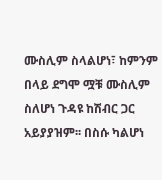ሙስሊም ስላልሆነ፣ ከምንም በላይ ደግሞ ሟቹ ሙስሊም ስለሆነ ጉዳዩ ከሽብር ጋር አይያያዝም፡፡ በስሱ ካልሆነ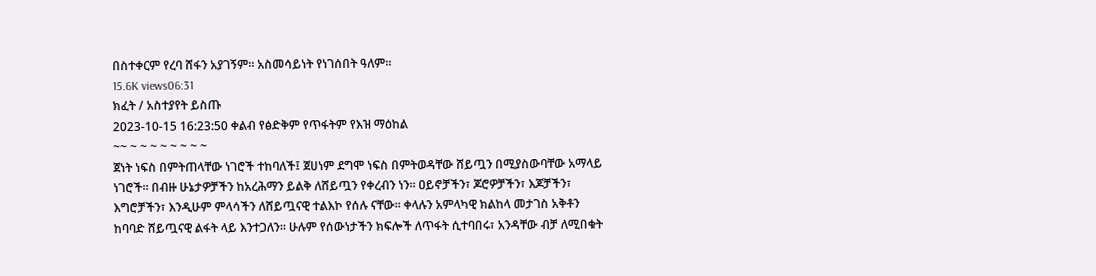በስተቀርም የረባ ሸፋን አያገኝም። አስመሳይነት የነገሰበት ዓለም።
15.6K views06:31
ክፈት / አስተያየት ይስጡ
2023-10-15 16:23:50 ቀልብ የፅድቅም የጥፋትም የእዝ ማዕከል
~~ ~ ~ ~ ~ ~ ~ ~ ~
ጀነት ነፍስ በምትጠላቸው ነገሮች ተከባለች፤ ጀሀነም ደግሞ ነፍስ በምትወዳቸው ሸይጧን በሚያስውባቸው አማላይ ነገሮች፡፡ በብዙ ሁኔታዎቻችን ከአረሕማን ይልቅ ለሸይጧን የቀረብን ነን፡፡ ዐይኖቻችን፣ ጆሮዎቻችን፣ እጆቻችን፣ እግሮቻችን፣ እንዲሁም ምላሳችን ለሸይጧናዊ ተልእኮ የሰሉ ናቸው፡፡ ቀላሉን አምላካዊ ክልከላ መታገስ አቅቶን ከባባድ ሸይጧናዊ ልፋት ላይ እንተጋለን፡፡ ሁሉም የሰውነታችን ክፍሎች ለጥፋት ሲተባበሩ፣ አንዳቸው ብቻ ለሚበቁት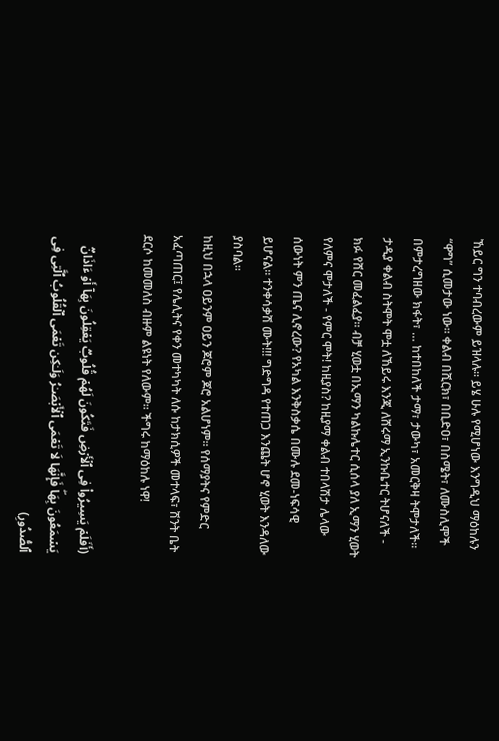ኸይር ግን ተባብረውም ይዝላሉ፡፡ ይሄ ሁሉ የሚሆነው እንግዲህ ማዕከሉን “ዋግ” ሲመታው ነው፡፡ ቀልብ በሺርክ፣ በቢድዐ፣ በስሜት፣ ለሙስሊሞች በምታረግዘው ክፋት፣ … ከተበከለች ታማ፣ ታውካ፣ አመርቅዛ ትሞታለች። ታዲያ ቀልብ ስትሞት ሞቷ ለኸይሩ እንጂ ለሸሩማ ኢንኩቤተር ትሆናለች - ክፉ የሸር መፈልፈያ። ብቻ ሂወቷ በኢማን ካልኩሌተር ሲሰላ ያለ ኢማን ሂወት የለምና ሞታለች - የምር ሞት! ከዚያስ? ከዚያማ ቀልብ ተበላሽታ ሌላው ሰውነት ምን ጤና ሊኖረው? የአካል እንቅስቃሴ በሙሉ ደመ-ነፍሳዊ ይሆናል። ተንቀሳቃሽ ሙት!!! ግድግዳ የተጠጋ እንጨት ሆኖ ሂወት እንዳለው ያስባል፡፡
ከዚህ በኋላ ዐይንም ዐይን ጆሮም ጆሮ አልሆነም፡፡ የሰማያትና የምድር አፈጣጠር፤ የሌሊትና የቀን መተካካት ለሱ ከታክሲዎች መተላፍ፣ ሽንት ቤት ደርሶ ከመመለስ ብዙም ልዩነት የለውም፡፡ ችግሩ ከማዕከሉ ነዋ!

(أَفَلَمۡ یَسِیرُوا۟ فِی ٱلۡأَرۡضِ فَتَكُونَ لَهُمۡ قُلُوبࣱ یَعۡقِلُونَ بِهَاۤ أَوۡ ءَاذَانࣱ یَسۡمَعُونَ بِهَاۖ فَإِنَّهَا لَا تَعۡمَى ٱلۡأَبۡصَـٰرُ وَلَـٰكِن تَعۡمَى ٱلۡقُلُوبُ ٱلَّتِی فِی ٱلصُّدُورِ)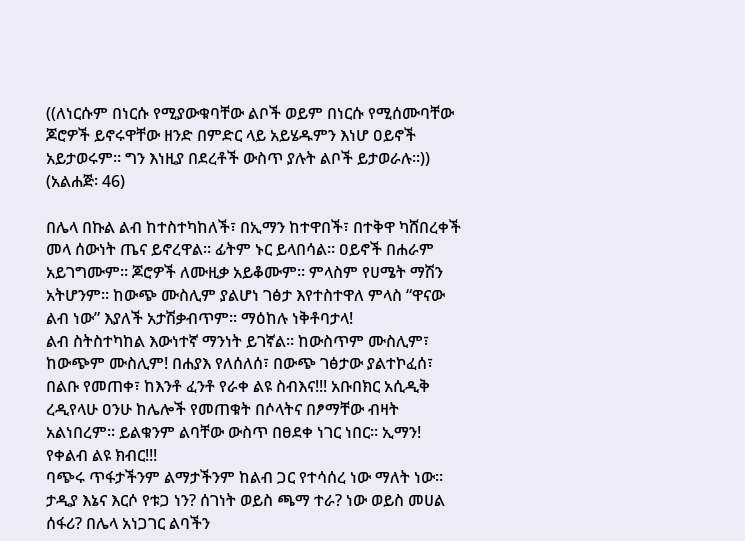((ለነርሱም በነርሱ የሚያውቁባቸው ልቦች ወይም በነርሱ የሚሰሙባቸው ጆሮዎች ይኖሩዋቸው ዘንድ በምድር ላይ አይሄዱምን እነሆ ዐይኖች አይታወሩም። ግን እነዚያ በደረቶች ውስጥ ያሉት ልቦች ይታወራሉ፡፡)) (አልሐጅ፡ 46)

በሌላ በኩል ልብ ከተስተካከለች፣ በኢማን ከተዋበች፣ በተቅዋ ካሸበረቀች መላ ሰውነት ጤና ይኖረዋል፡፡ ፊትም ኑር ይላበሳል፡፡ ዐይኖች በሐራም አይገግሙም፡፡ ጆሮዎች ለሙዚቃ አይቆሙም፡፡ ምላስም የሀሜት ማሽን አትሆንም፡፡ ከውጭ ሙስሊም ያልሆነ ገፅታ እየተስተዋለ ምላስ “ዋናው ልብ ነው” እያለች አታሽቃብጥም፡፡ ማዕከሉ ነቅቶባታላ!
ልብ ስትስተካከል እውነተኛ ማንነት ይገኛል፡፡ ከውስጥም ሙስሊም፣ ከውጭም ሙስሊም! በሐያእ የለሰለሰ፣ በውጭ ገፅታው ያልተኮፈሰ፣ በልቡ የመጠቀ፣ ከእንቶ ፈንቶ የራቀ ልዩ ስብእና!!! አቡበክር አሲዲቅ ረዲየላሁ ዐንሁ ከሌሎች የመጠቁት በሶላትና በፆማቸው ብዛት አልነበረም፡፡ ይልቁንም ልባቸው ውስጥ በፀደቀ ነገር ነበር። ኢማን! የቀልብ ልዩ ክብር!!!
ባጭሩ ጥፋታችንም ልማታችንም ከልብ ጋር የተሳሰረ ነው ማለት ነው፡፡ ታዲያ እኔና እርሶ የቱጋ ነን? ሰገነት ወይስ ጫማ ተራ? ነው ወይስ መሀል ሰፋሪ? በሌላ አነጋገር ልባችን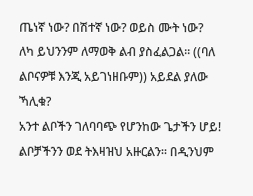ጤነኛ ነው? በሽተኛ ነው? ወይስ ሙት ነው?
ለካ ይህንንም ለማወቅ ልብ ያስፈልጋል፡፡ ((ባለ ልቦናዎቹ እንጂ አይገነዘቡም)) አይደል ያለው ኻሊቁ?
አንተ ልቦችን ገለባባጭ የሆንከው ጌታችን ሆይ! ልቦቻችንን ወደ ትእዛዝህ አዙርልን። በዲንህም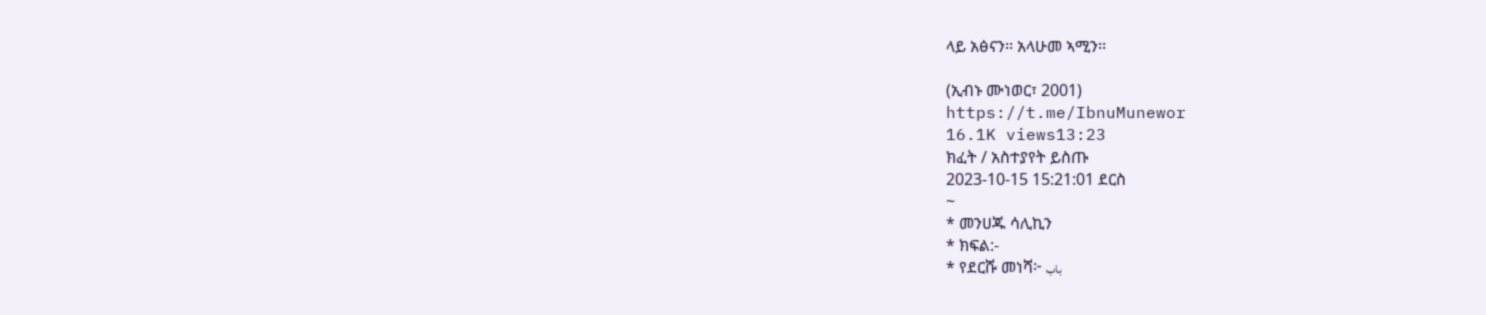ላይ አፅናን፡፡ አላሁመ ኣሚን፡፡

(ኢብኑ ሙነወር፣ 2001)
https://t.me/IbnuMunewor
16.1K views13:23
ክፈት / አስተያየት ይስጡ
2023-10-15 15:21:01 ደርስ
~
* መንሀጁ ሳሊኪን
* ክፍል:-
* የደርሹ መነሻ፦ باب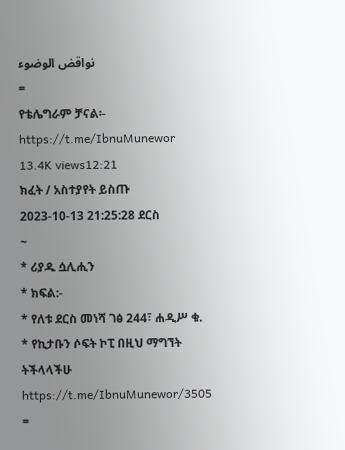نواقض الوضوء
=
የቴሌግራም ቻናል፡-
https://t.me/IbnuMunewor
13.4K views12:21
ክፈት / አስተያየት ይስጡ
2023-10-13 21:25:28 ደርስ
~
* ሪያዱ ሷሊሒን
* ክፍል:-
* የለቱ ደርስ መነሻ ገፅ 244፣ ሐዲሥ ቁ.
* የኪታቡን ሶፍት ኮፒ በዚህ ማግኘት ትችላላችሁ
https://t.me/IbnuMunewor/3505
=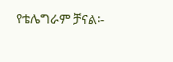የቴሌግራም ቻናል፡-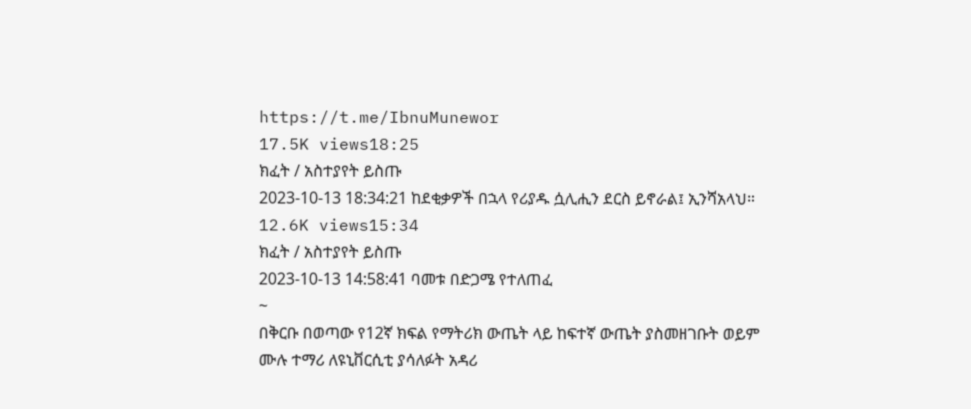https://t.me/IbnuMunewor
17.5K views18:25
ክፈት / አስተያየት ይስጡ
2023-10-13 18:34:21 ከደቂቃዎች በኋላ የሪያዱ ሷሊሒን ደርስ ይኖራል፤ ኢንሻአላህ።
12.6K views15:34
ክፈት / አስተያየት ይስጡ
2023-10-13 14:58:41 ባመቱ በድጋሜ የተለጠፈ
~
በቅርቡ በወጣው የ12ኛ ክፍል የማትሪክ ውጤት ላይ ከፍተኛ ውጤት ያስመዘገቡት ወይም ሙሉ ተማሪ ለዩኒቨርሲቲ ያሳለፉት አዳሪ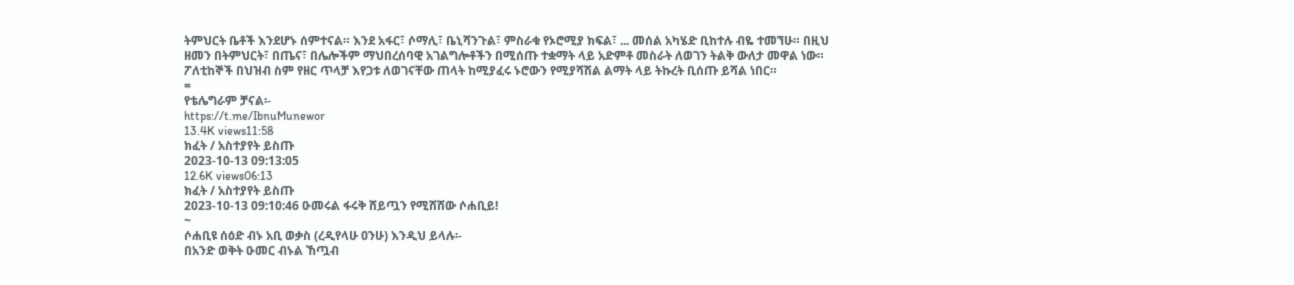ትምህርት ቤቶች እንደሆኑ ሰምተናል። እንደ አፋር፣ ሶማሊ፣ ቤኒሻንጉል፣ ምስራቁ የኦሮሚያ ክፍል፣ ... መሰል አካሄድ ቢከተሉ ብዬ ተመኘሁ። በዚህ ዘመን በትምህርት፣ በጤና፣ በሌሎችም ማህበረሰባዊ አገልግሎቶችን በሚሰጡ ተቋማት ላይ አድምቶ መስራት ለወገን ትልቅ ውለታ መዋል ነው። ፖለቲከኞች በህዝብ ስም የዘር ጥላቻ እየጋቱ ለወገናቸው ጠላት ከሚያፈሩ ኑሮውን የሚያሻሽል ልማት ላይ ትኩረት ቢሰጡ ይሻል ነበር።
=
የቴሌግራም ቻናል፡-
https://t.me/IbnuMunewor
13.4K views11:58
ክፈት / አስተያየት ይስጡ
2023-10-13 09:13:05
12.6K views06:13
ክፈት / አስተያየት ይስጡ
2023-10-13 09:10:46 ዑመሩል ፋሩቅ ሸይጧን የሚሸሸው ሶሐቢይ!
~
ሶሐቢዩ ሰዕድ ብኑ አቢ ወቃስ (ረዲየላሁ ዐንሁ) እንዲህ ይላሉ፡-
በአንድ ወቅት ዑመር ብኑል ኸጧብ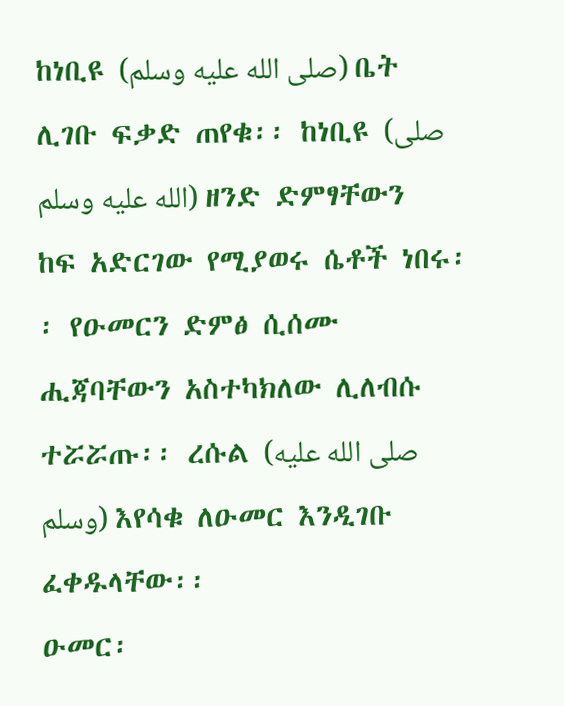ከነቢዩ (صلى الله عليه وسلم) ቤት ሊገቡ ፍቃድ ጠየቁ፡፡ ከነቢዩ (صلى الله عليه وسلم) ዘንድ ድምፃቸውን ከፍ አድርገው የሚያወሩ ሴቶች ነበሩ፡፡ የዑመርን ድምፅ ሲሰሙ ሒጃባቸውን አስተካክለው ሊለብሱ ተሯሯጡ፡፡ ረሱል (صلى الله عليه وسلم) እየሳቁ ለዑመር እንዲገቡ ፈቀዱላቸው፡፡
ዑመር፡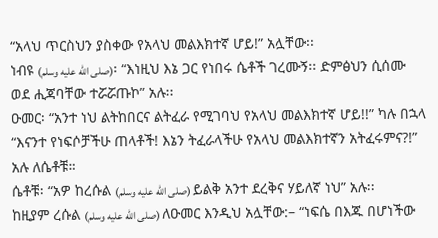“አላህ ጥርስህን ያስቀው የአላህ መልእክተኛ ሆይ!” አሏቸው፡፡
ነብዩ (صلى الله عليه وسلم)፡ “እነዚህ እኔ ጋር የነበሩ ሴቶች ገረሙኝ፡፡ ድምፅህን ሲሰሙ ወደ ሒጃባቸው ተሯሯጡኮ” አሉ፡፡
ዑመር፡ “አንተ ነህ ልትከበርና ልትፈራ የሚገባህ የአላህ መልእክተኛ ሆይ!!” ካሉ በኋላ “እናንተ የነፍሶቻችሁ ጠላቶች! እኔን ትፈራላችሁ የአላህ መልእክተኛን አትፈሩምና?!” አሉ ለሴቶቹ።
ሴቶቹ፡ “አዎ ከረሱል (صلى الله عليه وسلم) ይልቅ አንተ ደረቅና ሃይለኛ ነህ” አሉ፡፡
ከዚያም ረሱል (صلى الله عليه وسلم) ለዑመር እንዲህ አሏቸው:– “ነፍሴ በእጁ በሆነችው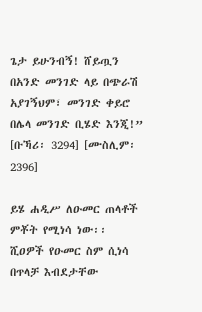ጌታ ይሁንብኝ! ሸይጧን በአንድ መንገድ ላይ በጭራሽ አያገኝህም፣ መንገድ ቀይሮ በሌላ መንገድ ቢሄድ እንጂ!” [ቡኻሪ፡ 3294] [ሙስሊም፡ 2396]

ይሄ ሐዲሥ ለዑመር ጠላቶች ምቾት የሚነሳ ነው፡፡ ሺዐዎች የዑመር ስም ሲነሳ በጥላቻ እብደታቸው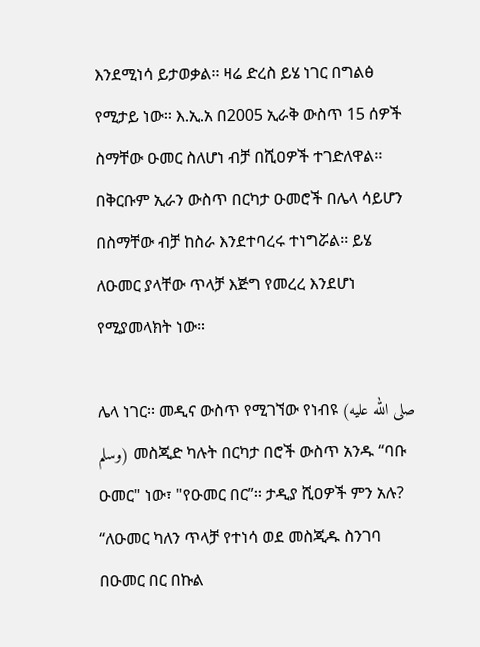እንደሚነሳ ይታወቃል፡፡ ዛሬ ድረስ ይሄ ነገር በግልፅ የሚታይ ነው፡፡ እ.ኢ.አ በ2005 ኢራቅ ውስጥ 15 ሰዎች ስማቸው ዑመር ስለሆነ ብቻ በሺዐዎች ተገድለዋል፡፡ በቅርቡም ኢራን ውስጥ በርካታ ዑመሮች በሌላ ሳይሆን በስማቸው ብቻ ከስራ እንደተባረሩ ተነግሯል፡፡ ይሄ ለዑመር ያላቸው ጥላቻ እጅግ የመረረ እንደሆነ የሚያመላክት ነው።

ሌላ ነገር፡፡ መዲና ውስጥ የሚገኘው የነብዩ (صلى الله عليه وسلم) መስጂድ ካሉት በርካታ በሮች ውስጥ አንዱ “ባቡ ዑመር" ነው፣ "የዑመር በር”፡፡ ታዲያ ሺዐዎች ምን አሉ? “ለዑመር ካለን ጥላቻ የተነሳ ወደ መስጂዱ ስንገባ በዑመር በር በኩል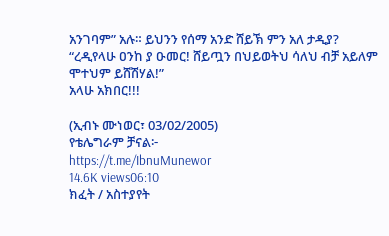አንገባም” አሉ። ይህንን የሰማ አንድ ሸይኽ ምን አለ ታዲያ? “ረዲየላሁ ዐንከ ያ ዑመር! ሸይጧን በህይወትህ ሳለህ ብቻ አይለም ሞተህም ይሸሽሃል!”
አላሁ አክበር!!!

(ኢብኑ ሙነወር፣ 03/02/2005)
የቴሌግራም ቻናል፦
https://t.me/IbnuMunewor
14.6K views06:10
ክፈት / አስተያየት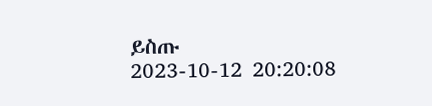ይስጡ
2023-10-12 20:20:08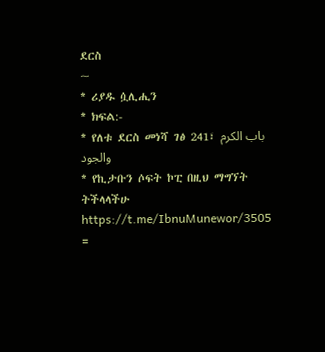ደርስ
~
* ሪያዱ ሷሊሒን
* ክፍል:-
* የለቱ ደርስ መነሻ ገፅ 241፣ باب الكرم والجود
* የኪታቡን ሶፍት ኮፒ በዚህ ማግኘት ትችላላችሁ
https://t.me/IbnuMunewor/3505
=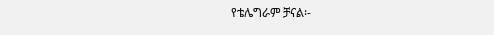የቴሌግራም ቻናል፡-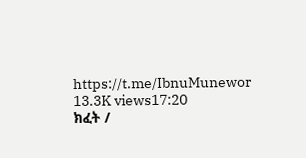https://t.me/IbnuMunewor
13.3K views17:20
ክፈት /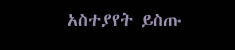አስተያየት ይስጡ